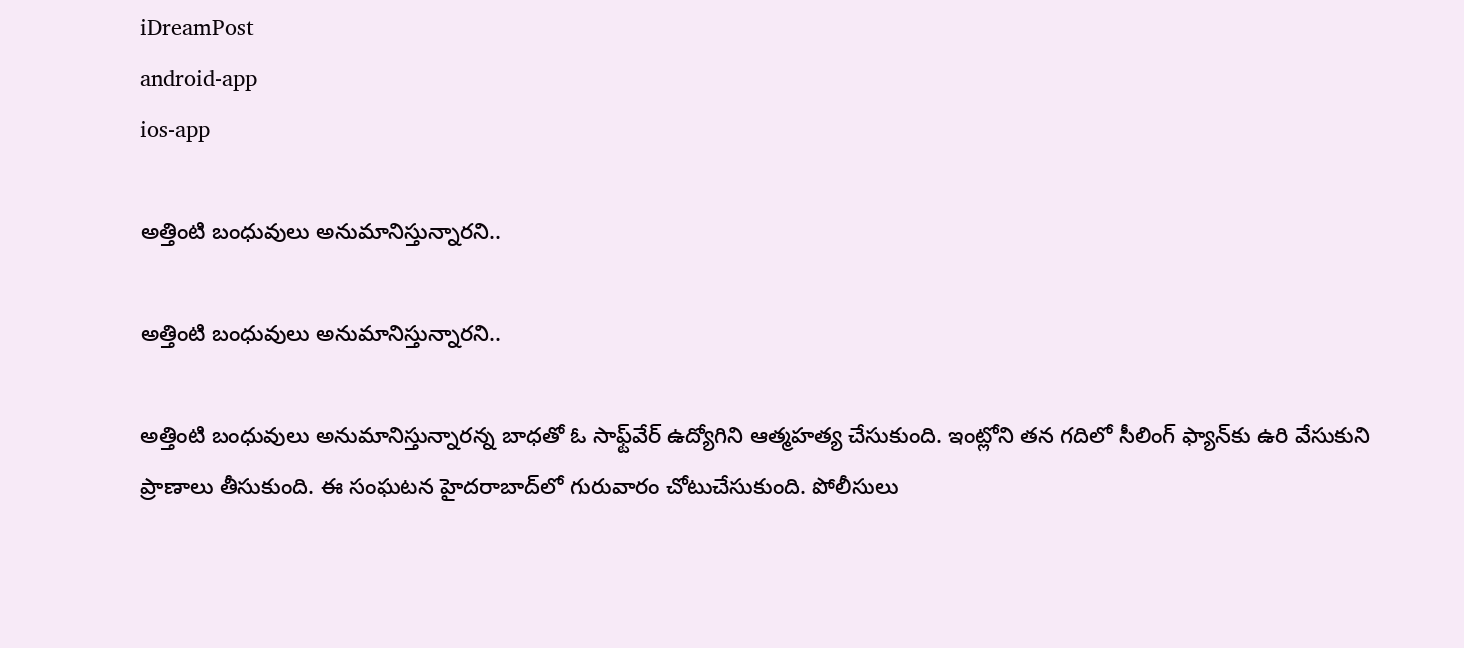iDreamPost
android-app
ios-app

అత్తింటి బంధువులు అనుమానిస్తున్నారని..

అత్తింటి బంధువులు అనుమానిస్తున్నారని..

అత్తింటి బంధువులు అనుమానిస్తున్నారన్న బాధతో ఓ సాఫ్ట్‌వేర్‌ ఉద్యోగిని ఆత్మహత్య చేసుకుంది. ఇంట్లోని తన గదిలో సీలింగ్‌ ఫ్యాన్‌కు ఉరి వేసుకుని ప్రాణాలు తీసుకుంది. ఈ సంఘటన హైదరాబాద్‌లో గురువారం చోటుచేసుకుంది. పోలీసులు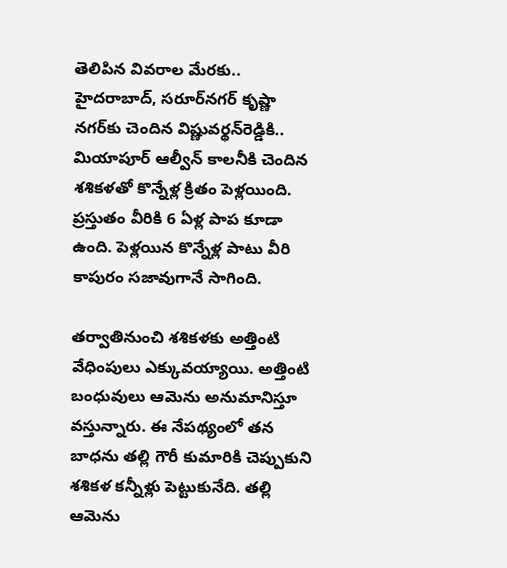తెలిపిన వివరాల మేరకు..  హైదరాబాద్‌, సరూర్‌నగర్‌ కృష్ణా నగర్‌కు చెందిన విష్ణువర్థన్‌రెడ్డికి.. మియాపూర్‌ ఆల్వీన్‌ కాలనీకి చెందిన శశికళతో కొన్నేళ్ల క్రితం పెళ్లయింది. ప్రస్తుతం వీరికి 6 ఏళ్ల పాప కూడా ఉంది. పెళ్లయిన కొన్నేళ్ల పాటు వీరి కాపురం సజావుగానే సాగింది.

తర్వాతినుంచి శశికళకు అత్తింటి వేధింపులు ఎక్కువయ్యాయి. అత్తింటి బంధువులు ఆమెను అనుమానిస్తూ వస్తున్నారు. ఈ నేపథ్యంలో తన బాధను తల్లి గౌరీ కుమారికి చెప్పుకుని శశికళ కన్నీళ్లు పెట్టుకునేది. తల్లి ఆమెను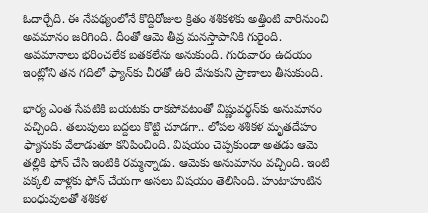ఓదార్చేది. ఈ నేపథ్యంలోనే కొద్దిరోజుల క్రితం శశికళకు అత్తింటి వారినుంచి అవమానం జరిగింది. దీంతో ఆమె తీవ్ర మనస్తాపానికి గురైంది. అవమానాలు భరించలేక బతకలేను అనుకుంది. గురువారం ఉదయం ఇంట్లోని తన గదిలో ఫ్యాన్‌కు చీరతో ఉరి వేసుకుని ప్రాణాలు తీసుకుంది.

భార్య ఎంత సేపటికి బయటకు రాకపోవటంతో విష్ణువర్థన్‌కు అనుమానం వచ్చింది. తలుపులు బద్దలు కొట్టి చూడగా.. లోపల శశికళ మృతదేహం ఫ్యానుకు వేలాడుతూ కనిపించింది. విషయం చెప్పకుండా అతడు ఆమె తల్లికి ఫోన్‌ చేసి ఇంటికి రమ్మన్నాడు. ఆమెకు అనుమానం వచ్చింది. ఇంటి పక్కలి వాళ్లకు ఫోన్‌ చేయగా అసలు విషయం తెలిసింది. హుటాహుటిన బంధువులతో శశికళ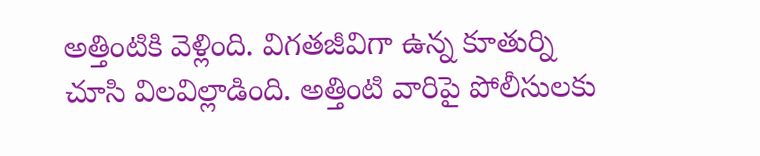అత్తింటికి వెళ్లింది. విగతజీవిగా ఉన్న కూతుర్ని చూసి విలవిల్లాడింది. అత్తింటి వారిపై పోలీసులకు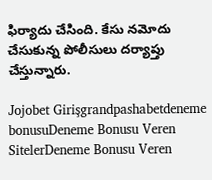ఫిర్యాదు చేసింది. కేసు నమోదు చేసుకున్న పోలీసులు దర్యాప్తు చేస్తున్నారు.

Jojobet Girişgrandpashabetdeneme bonusuDeneme Bonusu Veren SitelerDeneme Bonusu Veren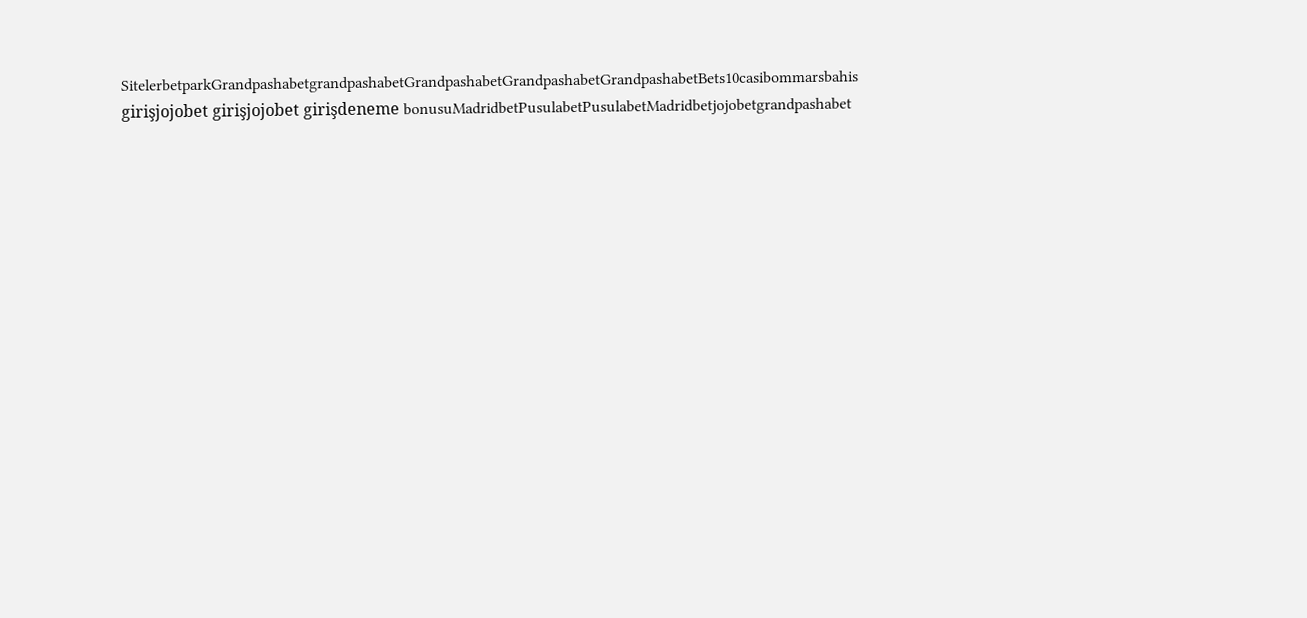SitelerbetparkGrandpashabetgrandpashabetGrandpashabetGrandpashabetGrandpashabetBets10casibommarsbahis girişjojobet girişjojobet girişdeneme bonusuMadridbetPusulabetPusulabetMadridbetjojobetgrandpashabet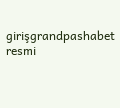girişgrandpashabet resmi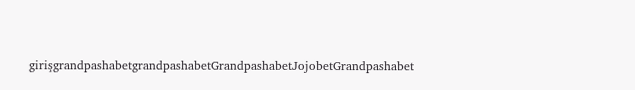girişgrandpashabetgrandpashabetGrandpashabetJojobetGrandpashabet